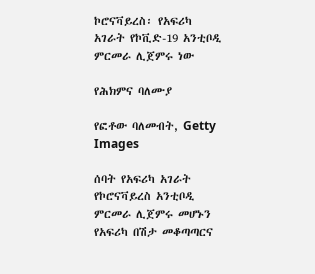ኮሮናቫይረስ፡ የአፍሪካ አገራት የኮቪድ-19 አንቲቦዲ ምርመራ ሊጀምሩ ነው

የሕክምና ባለሙያ

የፎቶው ባለመብት, Getty Images

ሰባት የአፍሪካ አገራት የኮሮናቫይረስ አንቲቦዲ ምርመራ ሊጀምሩ መሆኑን የአፍሪካ በሽታ መቆጣጣርና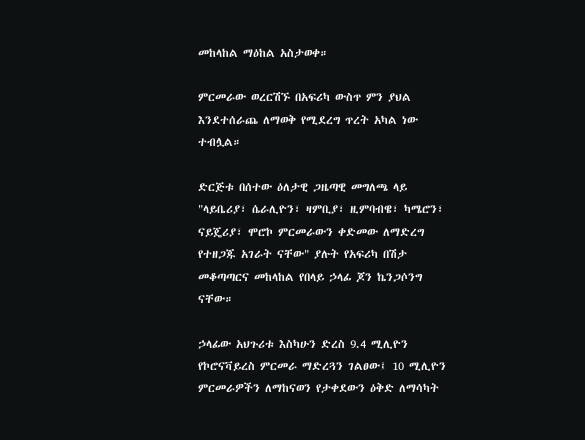መከላከል ማዕከል አስታወቀ።

ምርመራው ወረርሽኙ በአፍሪካ ውስጥ ምን ያህል እንደተሰራጨ ለማወቅ የሚደረግ ጥረት አካል ነው ተብሏል።

ድርጅቱ በሰተው ዕለታዊ ጋዜጣዊ መግለጫ ላይ "ላይቤሪያ፣ ሴራሊዮን፣ ዛምቢያ፣ ዚምባብዌ፣ ካሜሮን፣ ናይጄሪያ፣ ሞሮኮ ምርመራውን ቀድመው ለማድረግ የተዘጋጁ አገራት ናቸው" ያሉት የአፍሪካ በሽታ መቆጣጣርና መከላከል የበላይ ኃላፊ ጆን ኬንጋሶንግ ናቸው።

ኃላፊው አህጉሪቱ እስካሁን ድረስ 9.4 ሚሊዮን የኮሮናቫይረስ ምርመራ ማድረጓን ገልፀው፤ 10 ሚሊዮን ምርመራዎችን ለማከናወን የታቀደውን ዕቅድ ለማሳካት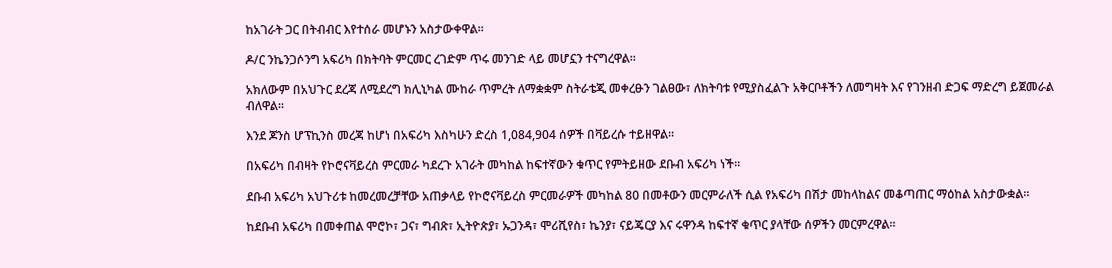ከአገራት ጋር በትብብር እየተሰራ መሆኑን አስታውቀዋል።

ዶ/ር ንኬንጋሶንግ አፍሪካ በክትባት ምርመር ረገድም ጥሩ መንገድ ላይ መሆኗን ተናግረዋል።

አክለውም በአህጉር ደረጃ ለሚደረግ ክሊኒካል ሙከራ ጥምረት ለማቋቋም ስትራቴጂ መቀረፁን ገልፀው፣ ለክትባቱ የሚያስፈልጉ አቅርቦቶችን ለመግዛት እና የገንዘብ ድጋፍ ማድረግ ይጀመራል ብለዋል።

እንደ ጆንስ ሆፕኪንስ መረጃ ከሆነ በአፍሪካ እስካሁን ድረስ 1,084,904 ሰዎች በቫይረሱ ተይዘዋል።

በአፍሪካ በብዛት የኮሮናቫይረስ ምርመራ ካደረጉ አገራት መካከል ከፍተኛውን ቁጥር የምትይዘው ደቡብ አፍሪካ ነች።

ደቡብ አፍሪካ አህጉሪቱ ከመረመረቻቸው አጠቃላይ የኮሮናቫይረስ ምርመራዎች መካከል 80 በመቶውን መርምራለች ሲል የአፍሪካ በሽታ መከላከልና መቆጣጠር ማዕከል አስታውቋል።

ከደቡብ አፍሪካ በመቀጠል ሞሮኮ፣ ጋና፣ ግብጽ፣ ኢትዮጵያ፣ ኡጋንዳ፣ ሞሪሺየስ፣ ኬንያ፣ ናይጄርያ እና ሩዋንዳ ከፍተኛ ቁጥር ያላቸው ሰዎችን መርምረዋል።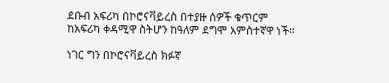ደቡብ አፍሪካ በኮሮናቫይረስ በተያዙ ሰዎች ቁጥርም ከአፍሪካ ቀዳሚዋ ስትሆን ከዓለም ደግሞ አምስተኛዋ ነች።

ነገር ግን በኮሮናቫይረስ ክፉኛ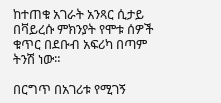ከተጠቁ አገራት አንጻር ሲታይ በቫይረሱ ምክንያት የሞቱ ሰዎች ቁጥር በደቡብ አፍሪካ በጣም ትንሽ ነው።

በርግጥ በአገሪቱ የሚገኝ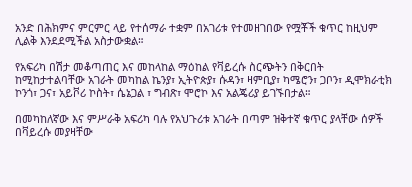አንድ በሕክምና ምርምር ላይ የተሰማራ ተቋም በአገሪቱ የተመዘገበው የሟቾች ቁጥር ከዚህም ሊልቅ እንደደሚችል አስታውቋል።

የአፍሪካ በሽታ መቆጣጠር እና መከላከል ማዕከል የቫይረሱ ስርጭትን በቅርበት ከሚከታተልባቸው አገራት መካከል ኬንያ፣ ኢትዮጵያ፣ ሱዳን፣ ዛምቢያ፣ ካሜሮን፣ ጋቦን፣ ዲሞክራቲክ ኮንጎ፣ ጋና፣ አይቮሪ ኮስት፣ ሴኔጋል ፣ ግብጽ፣ ሞሮኮ እና አልጄሪያ ይገኙበታል።

በመካከለኛው እና ምሥራቅ አፍሪካ ባሉ የአህጉሪቱ አገራት በጣም ዝቅተኛ ቁጥር ያላቸው ሰዎች በቫይረሱ መያዛቸው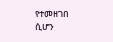የተመዘገበ ሲሆን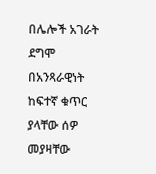በሌሎች አገራት ደግሞ በአንጻራዊነት ከፍተኛ ቁጥር ያላቸው ሰዎ መያዛቸው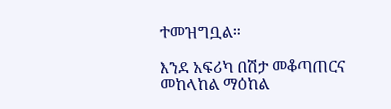ተመዝግቧል።

እንደ አፍሪካ በሽታ መቆጣጠርና መከላከል ማዕከል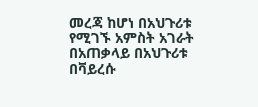መረጃ ከሆነ በአህጉሪቱ የሚገኙ አምስት አገራት በአጠቃላይ በአህጉሪቱ በቫይረሱ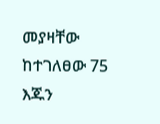መያዛቸው ከተገለፀው 75 እጁን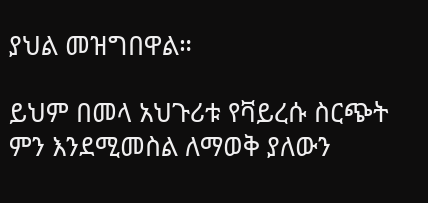ያህል መዝግበዋል።

ይህም በመላ አህጉሪቱ የቫይረሱ ስርጭት ምን እንደሚመስል ለማወቅ ያለውን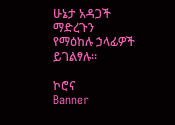ሁኔታ አዳጋች ማድረጉን የማዕከሉ ኃላፊዎች ይገልፃሉ።

ኮሮና
Banner